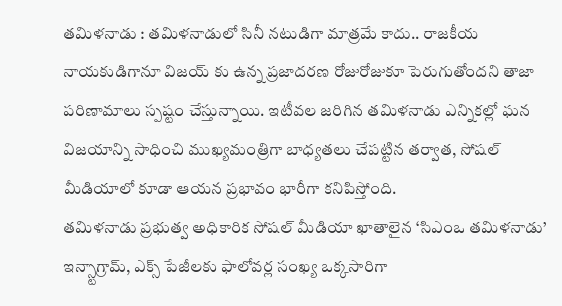తమిళనాడు : తమిళనాడులో సినీ నటుడిగా మాత్రమే కాదు.. రాజకీయ నాయకుడిగానూ విజయ్ కు ఉన్న ప్రజాదరణ రోజురోజుకూ పెరుగుతోందని తాజా పరిణామాలు స్పష్టం చేస్తున్నాయి. ఇటీవల జరిగిన తమిళనాడు ఎన్నికల్లో ఘన విజయాన్ని సాధించి ముఖ్యమంత్రిగా బాధ్యతలు చేపట్టిన తర్వాత, సోషల్ మీడియాలో కూడా ఆయన ప్రభావం భారీగా కనిపిస్తోంది.
తమిళనాడు ప్రభుత్వ అధికారిక సోషల్ మీడియా ఖాతాలైన ‘సిఎంఒ తమిళనాడు’ ఇన్స్టాగ్రామ్, ఎక్స్ పేజీలకు ఫాలోవర్ల సంఖ్య ఒక్కసారిగా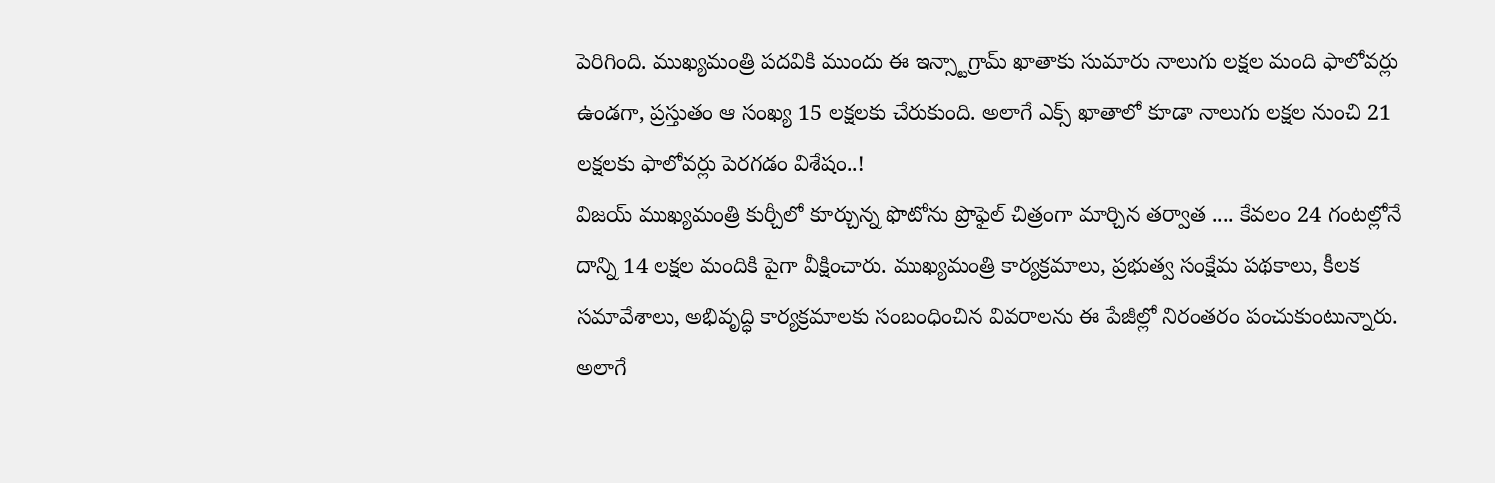పెరిగింది. ముఖ్యమంత్రి పదవికి ముందు ఈ ఇన్స్టాగ్రామ్ ఖాతాకు సుమారు నాలుగు లక్షల మంది ఫాలోవర్లు ఉండగా, ప్రస్తుతం ఆ సంఖ్య 15 లక్షలకు చేరుకుంది. అలాగే ఎక్స్ ఖాతాలో కూడా నాలుగు లక్షల నుంచి 21 లక్షలకు ఫాలోవర్లు పెరగడం విశేషం..!
విజయ్ ముఖ్యమంత్రి కుర్చీలో కూర్చున్న ఫొటోను ప్రొఫైల్ చిత్రంగా మార్చిన తర్వాత .... కేవలం 24 గంటల్లోనే దాన్ని 14 లక్షల మందికి పైగా వీక్షించారు. ముఖ్యమంత్రి కార్యక్రమాలు, ప్రభుత్వ సంక్షేమ పథకాలు, కీలక సమావేశాలు, అభివృద్ధి కార్యక్రమాలకు సంబంధించిన వివరాలను ఈ పేజీల్లో నిరంతరం పంచుకుంటున్నారు. అలాగే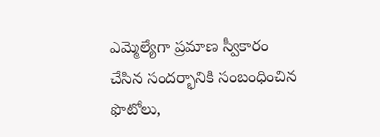ఎమ్మెల్యేగా ప్రమాణ స్వీకారం చేసిన సందర్భానికి సంబంధించిన ఫొటోలు,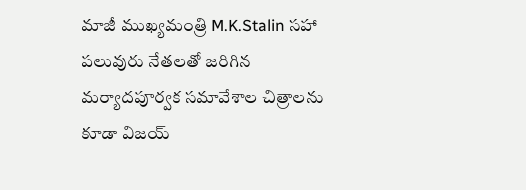మాజీ ముఖ్యమంత్రి M.K.Stalin సహా పలువురు నేతలతో జరిగిన మర్యాదపూర్వక సమావేశాల చిత్రాలను కూడా విజయ్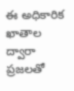ఈ అధికారిక ఖాతాల ద్వారా ప్రజలతో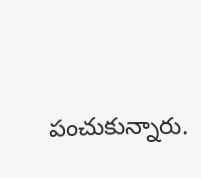పంచుకున్నారు.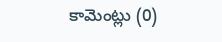కామెంట్లు (0)